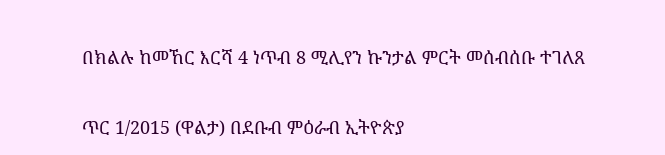በክልሉ ከመኸር እርሻ 4 ነጥብ 8 ሚሊየን ኩንታል ምርት መሰብሰቡ ተገለጸ

ጥር 1/2015 (ዋልታ) በደቡብ ምዕራብ ኢትዮጵያ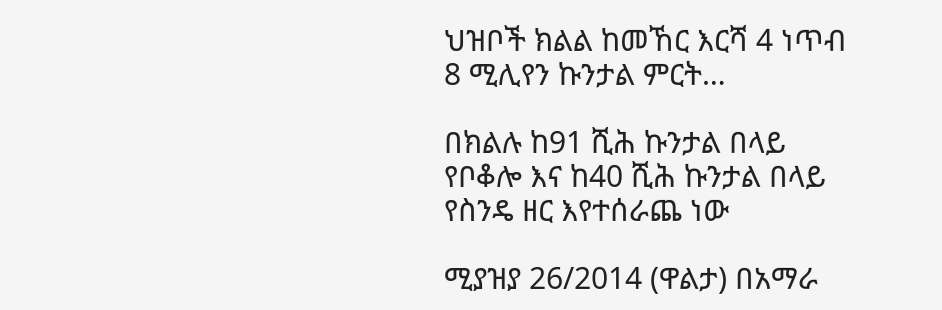ህዝቦች ክልል ከመኸር እርሻ 4 ነጥብ 8 ሚሊየን ኩንታል ምርት…

በክልሉ ከ91 ሺሕ ኩንታል በላይ የቦቆሎ እና ከ40 ሺሕ ኩንታል በላይ የስንዴ ዘር እየተሰራጨ ነው

ሚያዝያ 26/2014 (ዋልታ) በአማራ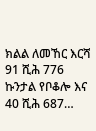ክልል ለመኸር እርሻ 91 ሺሕ 776 ኩንታል የቦቆሎ እና 40 ሺሕ 687…